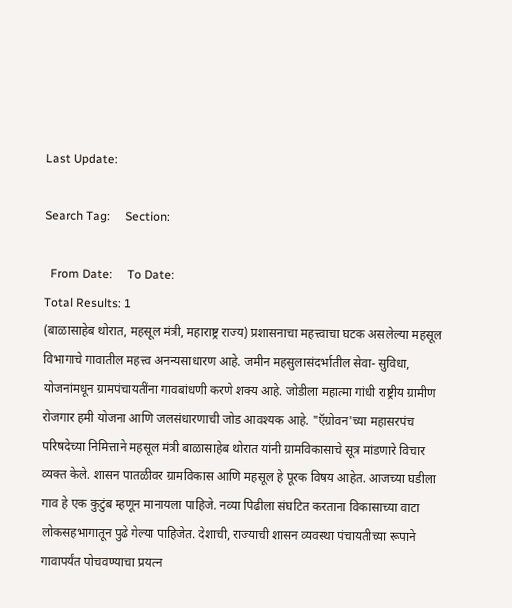Last Update:

Search Tag:     Section:

  From Date:     To Date:
Total Results: 1
(बाळासाहेब थोरात, महसूल मंत्री, महाराष्ट्र राज्य) प्रशासनाचा महत्त्वाचा घटक असलेल्या महसूल विभागाचे गावातील महत्त्व अनन्यसाधारण आहे. जमीन महसुलासंदर्भातील सेवा- सुविधा, योजनांमधून ग्रामपंचायतींना गावबांधणी करणे शक्‍य आहे. जोडीला महात्मा गांधी राष्ट्रीय ग्रामीण रोजगार हमी योजना आणि जलसंधारणाची जोड आवश्‍यक आहे. "ऍग्रोवन'च्या महासरपंच परिषदेच्या निमित्ताने महसूल मंत्री बाळासाहेब थोरात यांनी ग्रामविकासाचे सूत्र मांडणारे विचार व्यक्त केले. शासन पातळीवर ग्रामविकास आणि महसूल हे पूरक विषय आहेत. आजच्या घडीला गाव हे एक कुटुंब म्हणून मानायला पाहिजे. नव्या पिढीला संघटित करताना विकासाच्या वाटा लोकसहभागातून पुढे गेल्या पाहिजेत. देशाची, राज्याची शासन व्यवस्था पंचायतीच्या रूपाने गावापर्यंत पोचवण्याचा प्रयत्न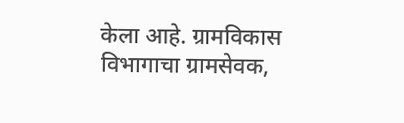केला आहे. ग्रामविकास विभागाचा ग्रामसेवक,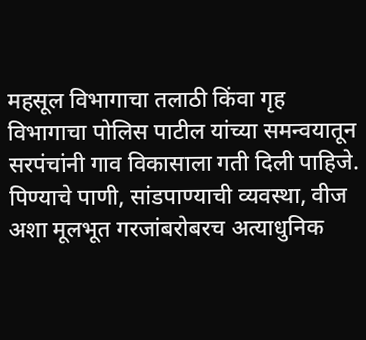महसूल विभागाचा तलाठी किंवा गृह विभागाचा पोलिस पाटील यांच्या समन्वयातून सरपंचांनी गाव विकासाला गती दिली पाहिजे. पिण्याचे पाणी, सांडपाण्याची व्यवस्था, वीज अशा मूलभूत गरजांबरोबरच अत्याधुनिक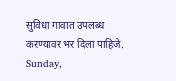सुविधा गावात उपलब्ध करण्यावर भर दिला पाहिजे.
Sunday,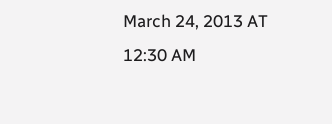March 24, 2013 AT 12:30 AM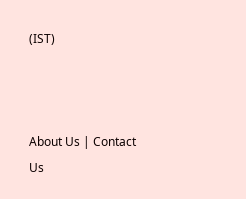(IST)



About Us | Contact Us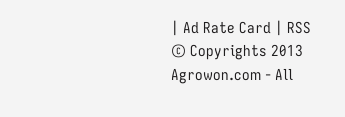| Ad Rate Card | RSS
© Copyrights 2013 Agrowon.com - All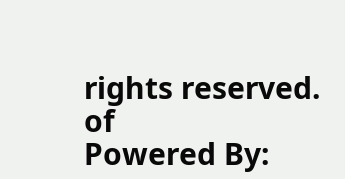rights reserved.
of
Powered By: